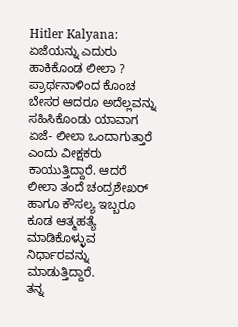Hitler Kalyana: ಏಜೆಯನ್ನು ಎದುರು ಹಾಕಿಕೊಂಡ ಲೀಲಾ ?
ಪ್ರಾರ್ಥನಾಳಿಂದ ಕೊಂಚ ಬೇಸರ ಆದರೂ ಅದೆಲ್ಲವನ್ನು ಸಹಿಸಿಕೊಂಡು ಯಾವಾಗ ಏಜೆ- ಲೀಲಾ ಒಂದಾಗುತ್ತಾರೆ ಎಂದು ವೀಕ್ಷಕರು ಕಾಯುತ್ತಿದ್ದಾರೆ. ಆದರೆ ಲೀಲಾ ತಂದೆ ಚಂದ್ರಶೇಖರ್ ಹಾಗೂ ಕೌಸಲ್ಯ ಇಬ್ಬರೂ ಕೂಡ ಆತ್ಮಹತ್ಯೆ ಮಾಡಿಕೊಳ್ಳುವ ನಿರ್ಧಾರವನ್ನು ಮಾಡುತ್ತಿದ್ದಾರೆ.
ತನ್ನ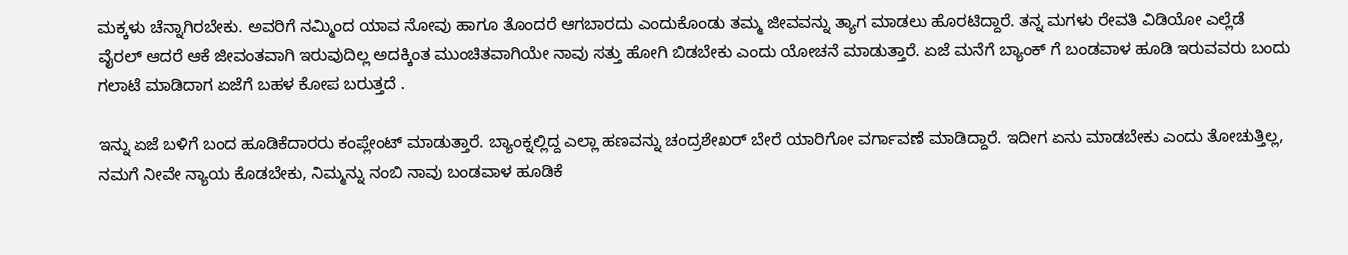ಮಕ್ಕಳು ಚೆನ್ನಾಗಿರಬೇಕು. ಅವರಿಗೆ ನಮ್ಮಿಂದ ಯಾವ ನೋವು ಹಾಗೂ ತೊಂದರೆ ಆಗಬಾರದು ಎಂದುಕೊಂಡು ತಮ್ಮ ಜೀವವನ್ನು ತ್ಯಾಗ ಮಾಡಲು ಹೊರಟಿದ್ದಾರೆ. ತನ್ನ ಮಗಳು ರೇವತಿ ವಿಡಿಯೋ ಎಲ್ಲೆಡೆ ವೈರಲ್ ಆದರೆ ಆಕೆ ಜೀವಂತವಾಗಿ ಇರುವುದಿಲ್ಲ ಅದಕ್ಕಿಂತ ಮುಂಚಿತವಾಗಿಯೇ ನಾವು ಸತ್ತು ಹೋಗಿ ಬಿಡಬೇಕು ಎಂದು ಯೋಚನೆ ಮಾಡುತ್ತಾರೆ. ಏಜೆ ಮನೆಗೆ ಬ್ಯಾಂಕ್ ಗೆ ಬಂಡವಾಳ ಹೂಡಿ ಇರುವವರು ಬಂದು ಗಲಾಟೆ ಮಾಡಿದಾಗ ಏಜೆಗೆ ಬಹಳ ಕೋಪ ಬರುತ್ತದೆ .

ಇನ್ನು ಏಜೆ ಬಳಿಗೆ ಬಂದ ಹೂಡಿಕೆದಾರರು ಕಂಪ್ಲೇಂಟ್ ಮಾಡುತ್ತಾರೆ. ಬ್ಯಾಂಕ್ನಲ್ಲಿದ್ದ ಎಲ್ಲಾ ಹಣವನ್ನು ಚಂದ್ರಶೇಖರ್ ಬೇರೆ ಯಾರಿಗೋ ವರ್ಗಾವಣೆ ಮಾಡಿದ್ದಾರೆ. ಇದೀಗ ಏನು ಮಾಡಬೇಕು ಎಂದು ತೋಚುತ್ತಿಲ್ಲ, ನಮಗೆ ನೀವೇ ನ್ಯಾಯ ಕೊಡಬೇಕು, ನಿಮ್ಮನ್ನು ನಂಬಿ ನಾವು ಬಂಡವಾಳ ಹೂಡಿಕೆ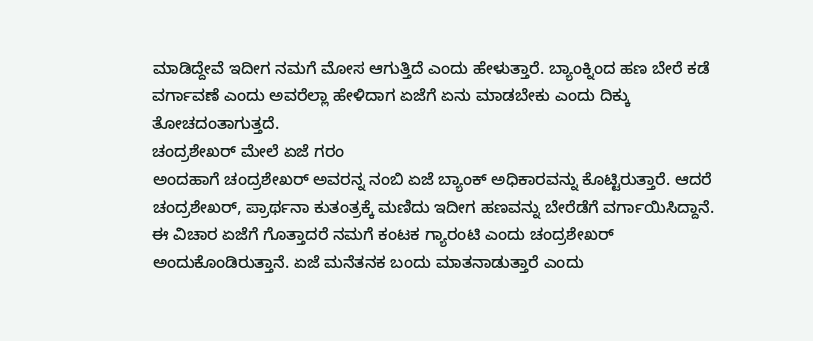ಮಾಡಿದ್ದೇವೆ ಇದೀಗ ನಮಗೆ ಮೋಸ ಆಗುತ್ತಿದೆ ಎಂದು ಹೇಳುತ್ತಾರೆ. ಬ್ಯಾಂಕ್ನಿಂದ ಹಣ ಬೇರೆ ಕಡೆ ವರ್ಗಾವಣೆ ಎಂದು ಅವರೆಲ್ಲಾ ಹೇಳಿದಾಗ ಏಜೆಗೆ ಏನು ಮಾಡಬೇಕು ಎಂದು ದಿಕ್ಕು ತೋಚದಂತಾಗುತ್ತದೆ.
ಚಂದ್ರಶೇಖರ್ ಮೇಲೆ ಏಜೆ ಗರಂ
ಅಂದಹಾಗೆ ಚಂದ್ರಶೇಖರ್ ಅವರನ್ನ ನಂಬಿ ಏಜೆ ಬ್ಯಾಂಕ್ ಅಧಿಕಾರವನ್ನು ಕೊಟ್ಟಿರುತ್ತಾರೆ. ಆದರೆ ಚಂದ್ರಶೇಖರ್, ಪ್ರಾರ್ಥನಾ ಕುತಂತ್ರಕ್ಕೆ ಮಣಿದು ಇದೀಗ ಹಣವನ್ನು ಬೇರೆಡೆಗೆ ವರ್ಗಾಯಿಸಿದ್ದಾನೆ. ಈ ವಿಚಾರ ಏಜೆಗೆ ಗೊತ್ತಾದರೆ ನಮಗೆ ಕಂಟಕ ಗ್ಯಾರಂಟಿ ಎಂದು ಚಂದ್ರಶೇಖರ್ ಅಂದುಕೊಂಡಿರುತ್ತಾನೆ. ಏಜೆ ಮನೆತನಕ ಬಂದು ಮಾತನಾಡುತ್ತಾರೆ ಎಂದು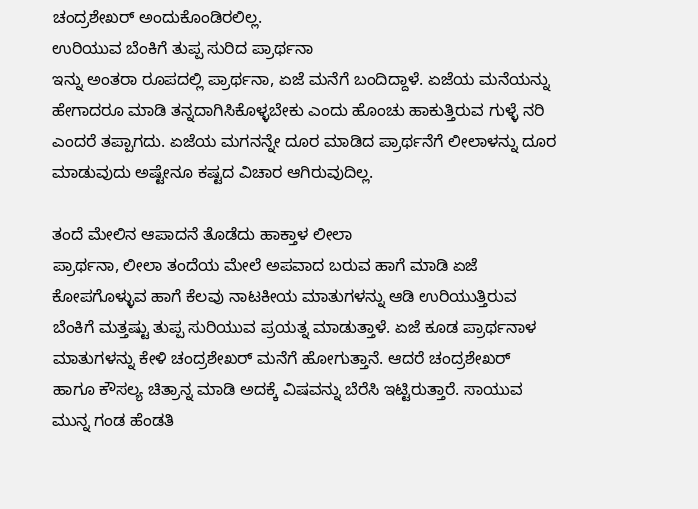ಚಂದ್ರಶೇಖರ್ ಅಂದುಕೊಂಡಿರಲಿಲ್ಲ.
ಉರಿಯುವ ಬೆಂಕಿಗೆ ತುಪ್ಪ ಸುರಿದ ಪ್ರಾರ್ಥನಾ
ಇನ್ನು ಅಂತರಾ ರೂಪದಲ್ಲಿ ಪ್ರಾರ್ಥನಾ, ಏಜೆ ಮನೆಗೆ ಬಂದಿದ್ದಾಳೆ. ಏಜೆಯ ಮನೆಯನ್ನು ಹೇಗಾದರೂ ಮಾಡಿ ತನ್ನದಾಗಿಸಿಕೊಳ್ಳಬೇಕು ಎಂದು ಹೊಂಚು ಹಾಕುತ್ತಿರುವ ಗುಳ್ಳೆ ನರಿ ಎಂದರೆ ತಪ್ಪಾಗದು. ಏಜೆಯ ಮಗನನ್ನೇ ದೂರ ಮಾಡಿದ ಪ್ರಾರ್ಥನೆಗೆ ಲೀಲಾಳನ್ನು ದೂರ ಮಾಡುವುದು ಅಷ್ಟೇನೂ ಕಷ್ಟದ ವಿಚಾರ ಆಗಿರುವುದಿಲ್ಲ.

ತಂದೆ ಮೇಲಿನ ಆಪಾದನೆ ತೊಡೆದು ಹಾಕ್ತಾಳ ಲೀಲಾ
ಪ್ರಾರ್ಥನಾ, ಲೀಲಾ ತಂದೆಯ ಮೇಲೆ ಅಪವಾದ ಬರುವ ಹಾಗೆ ಮಾಡಿ ಏಜೆ ಕೋಪಗೊಳ್ಳುವ ಹಾಗೆ ಕೆಲವು ನಾಟಕೀಯ ಮಾತುಗಳನ್ನು ಆಡಿ ಉರಿಯುತ್ತಿರುವ ಬೆಂಕಿಗೆ ಮತ್ತಷ್ಟು ತುಪ್ಪ ಸುರಿಯುವ ಪ್ರಯತ್ನ ಮಾಡುತ್ತಾಳೆ. ಏಜೆ ಕೂಡ ಪ್ರಾರ್ಥನಾಳ ಮಾತುಗಳನ್ನು ಕೇಳಿ ಚಂದ್ರಶೇಖರ್ ಮನೆಗೆ ಹೋಗುತ್ತಾನೆ. ಆದರೆ ಚಂದ್ರಶೇಖರ್ ಹಾಗೂ ಕೌಸಲ್ಯ ಚಿತ್ರಾನ್ನ ಮಾಡಿ ಅದಕ್ಕೆ ವಿಷವನ್ನು ಬೆರೆಸಿ ಇಟ್ಟಿರುತ್ತಾರೆ. ಸಾಯುವ ಮುನ್ನ ಗಂಡ ಹೆಂಡತಿ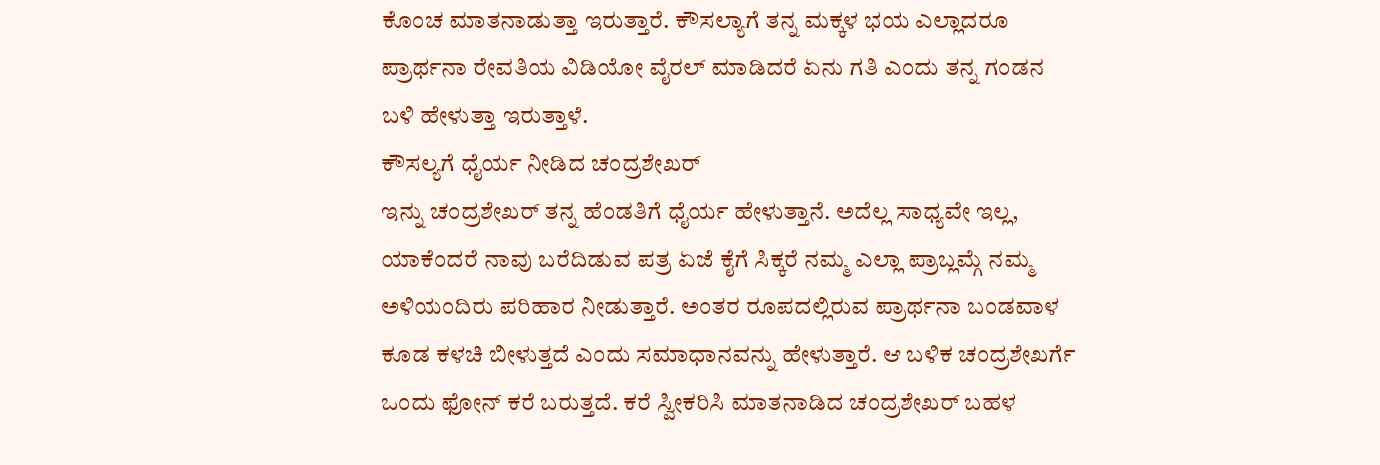ಕೊಂಚ ಮಾತನಾಡುತ್ತಾ ಇರುತ್ತಾರೆ. ಕೌಸಲ್ಯಾಗೆ ತನ್ನ ಮಕ್ಕಳ ಭಯ ಎಲ್ಲಾದರೂ ಪ್ರಾರ್ಥನಾ ರೇವತಿಯ ವಿಡಿಯೋ ವೈರಲ್ ಮಾಡಿದರೆ ಏನು ಗತಿ ಎಂದು ತನ್ನ ಗಂಡನ ಬಳಿ ಹೇಳುತ್ತಾ ಇರುತ್ತಾಳೆ.
ಕೌಸಲ್ಯಗೆ ಧೈರ್ಯ ನೀಡಿದ ಚಂದ್ರಶೇಖರ್
ಇನ್ನು ಚಂದ್ರಶೇಖರ್ ತನ್ನ ಹೆಂಡತಿಗೆ ಧೈರ್ಯ ಹೇಳುತ್ತಾನೆ. ಅದೆಲ್ಲ ಸಾಧ್ಯವೇ ಇಲ್ಲ, ಯಾಕೆಂದರೆ ನಾವು ಬರೆದಿಡುವ ಪತ್ರ ಏಜೆ ಕೈಗೆ ಸಿಕ್ಕರೆ ನಮ್ಮ ಎಲ್ಲಾ ಪ್ರಾಬ್ಲಮ್ಗೆ ನಮ್ಮ ಅಳಿಯಂದಿರು ಪರಿಹಾರ ನೀಡುತ್ತಾರೆ. ಅಂತರ ರೂಪದಲ್ಲಿರುವ ಪ್ರಾರ್ಥನಾ ಬಂಡವಾಳ ಕೂಡ ಕಳಚಿ ಬೀಳುತ್ತದೆ ಎಂದು ಸಮಾಧಾನವನ್ನು ಹೇಳುತ್ತಾರೆ. ಆ ಬಳಿಕ ಚಂದ್ರಶೇಖರ್ಗೆ ಒಂದು ಫೋನ್ ಕರೆ ಬರುತ್ತದೆ. ಕರೆ ಸ್ವೀಕರಿಸಿ ಮಾತನಾಡಿದ ಚಂದ್ರಶೇಖರ್ ಬಹಳ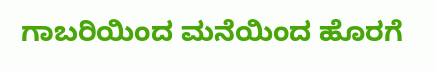ಗಾಬರಿಯಿಂದ ಮನೆಯಿಂದ ಹೊರಗೆ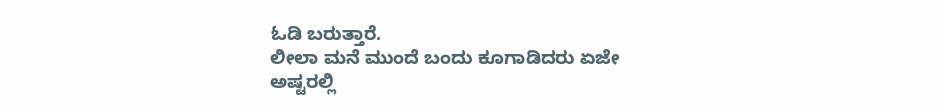ಓಡಿ ಬರುತ್ತಾರೆ.
ಲೀಲಾ ಮನೆ ಮುಂದೆ ಬಂದು ಕೂಗಾಡಿದರು ಏಜೇ
ಅಷ್ಟರಲ್ಲಿ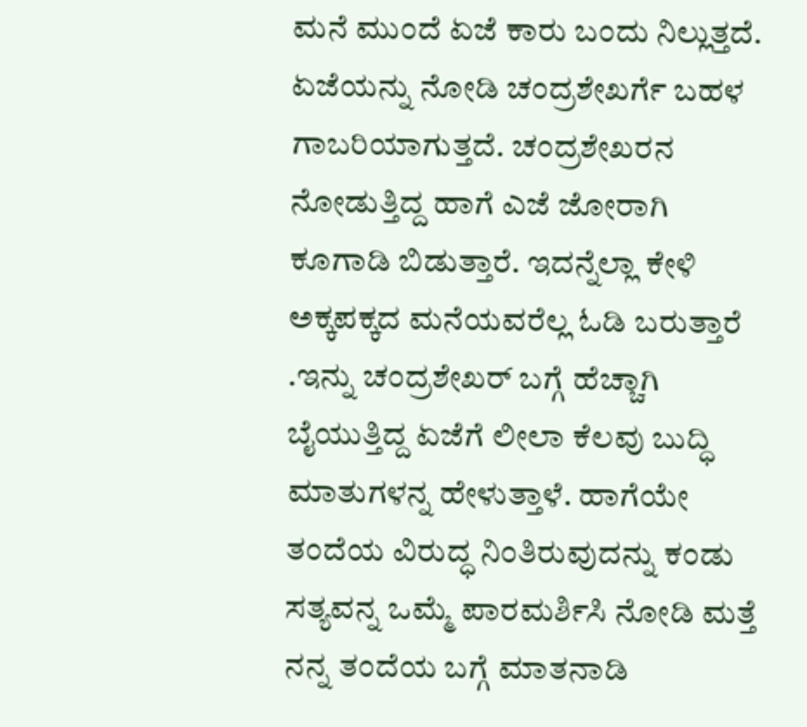ಮನೆ ಮುಂದೆ ಏಜೆ ಕಾರು ಬಂದು ನಿಲ್ಲುತ್ತದೆ. ಏಜೆಯನ್ನು ನೋಡಿ ಚಂದ್ರಶೇಖರ್ಗೆ ಬಹಳ ಗಾಬರಿಯಾಗುತ್ತದೆ. ಚಂದ್ರಶೇಖರನ ನೋಡುತ್ತಿದ್ದ ಹಾಗೆ ಎಜೆ ಜೋರಾಗಿ ಕೂಗಾಡಿ ಬಿಡುತ್ತಾರೆ. ಇದನ್ನೆಲ್ಲಾ ಕೇಳಿ ಅಕ್ಕಪಕ್ಕದ ಮನೆಯವರೆಲ್ಲ ಓಡಿ ಬರುತ್ತಾರೆ .ಇನ್ನು ಚಂದ್ರಶೇಖರ್ ಬಗ್ಗೆ ಹೆಚ್ಚಾಗಿ ಬೈಯುತ್ತಿದ್ದ ಏಜೆಗೆ ಲೀಲಾ ಕೆಲವು ಬುದ್ಧಿ ಮಾತುಗಳನ್ನ ಹೇಳುತ್ತಾಳೆ. ಹಾಗೆಯೇ ತಂದೆಯ ವಿರುದ್ಧ ನಿಂತಿರುವುದನ್ನು ಕಂಡು ಸತ್ಯವನ್ನ ಒಮ್ಮೆ ಪಾರಮರ್ಶಿಸಿ ನೋಡಿ ಮತ್ತೆ ನನ್ನ ತಂದೆಯ ಬಗ್ಗೆ ಮಾತನಾಡಿ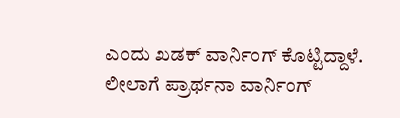ಎಂದು ಖಡಕ್ ವಾರ್ನಿಂಗ್ ಕೊಟ್ಟಿದ್ದಾಳೆ.
ಲೀಲಾಗೆ ಪ್ರಾರ್ಥನಾ ವಾರ್ನಿಂಗ್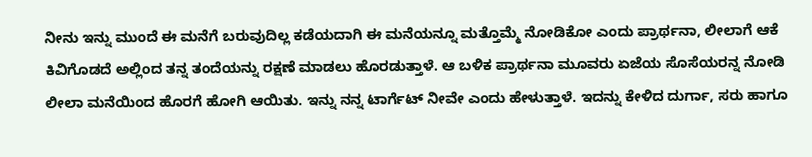ನೀನು ಇನ್ನು ಮುಂದೆ ಈ ಮನೆಗೆ ಬರುವುದಿಲ್ಲ ಕಡೆಯದಾಗಿ ಈ ಮನೆಯನ್ನೂ ಮತ್ತೊಮ್ಮೆ ನೋಡಿಕೋ ಎಂದು ಪ್ರಾರ್ಥನಾ, ಲೀಲಾಗೆ ಆಕೆ ಕಿವಿಗೊಡದೆ ಅಲ್ಲಿಂದ ತನ್ನ ತಂದೆಯನ್ನು ರಕ್ಷಣೆ ಮಾಡಲು ಹೊರಡುತ್ತಾಳೆ. ಆ ಬಳಿಕ ಪ್ರಾರ್ಥನಾ ಮೂವರು ಏಜೆಯ ಸೊಸೆಯರನ್ನ ನೋಡಿ ಲೀಲಾ ಮನೆಯಿಂದ ಹೊರಗೆ ಹೋಗಿ ಆಯಿತು. ಇನ್ನು ನನ್ನ ಟಾರ್ಗೆಟ್ ನೀವೇ ಎಂದು ಹೇಳುತ್ತಾಳೆ. ಇದನ್ನು ಕೇಳಿದ ದುರ್ಗಾ, ಸರು ಹಾಗೂ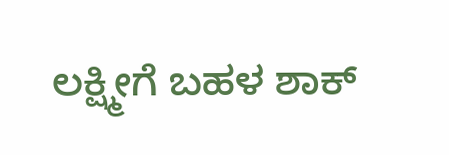ಲಕ್ಷ್ಮೀಗೆ ಬಹಳ ಶಾಕ್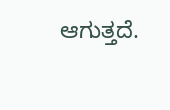ಆಗುತ್ತದೆ.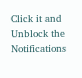Click it and Unblock the Notifications